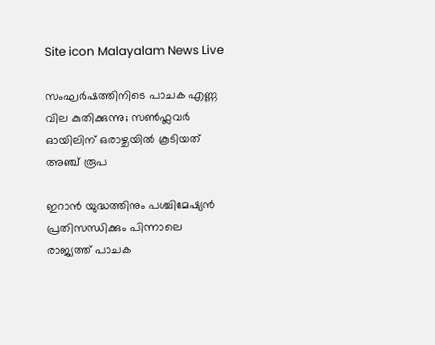Site icon Malayalam News Live

സംഘർഷത്തിനിടെ പാചക എണ്ണ വില കുതിക്കുന്നു; സൺഫ്ലവർ ഓയിലിന് ഒരാഴ്ചയിൽ കൂടിയത് അഞ്ച് രൂപ

ഇറാൻ യുദ്ധത്തിനും പശ്ചിമേഷ്യൻ പ്രതിസന്ധിക്കും പിന്നാലെ രാജ്യത്ത് പാചക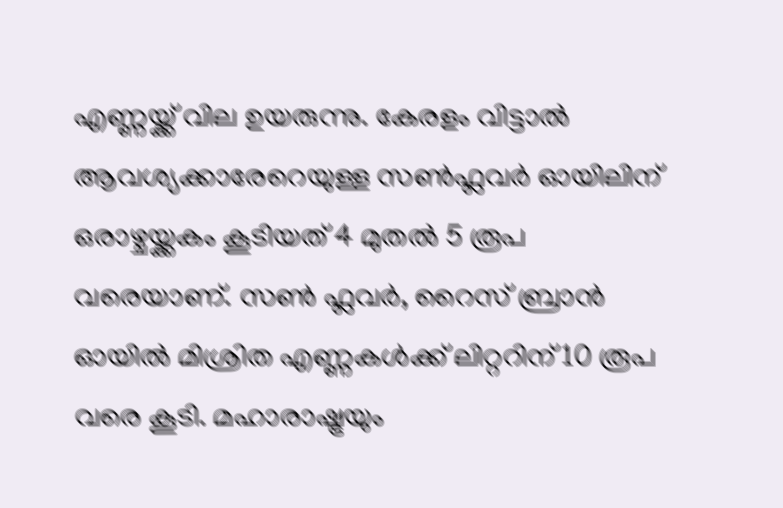എണ്ണയ്ക്ക് വില ഉയരുന്നു. കേരളം വിട്ടാൽ ആവശ്യക്കാരേറെയുള്ള സൺഫ്ലവർ ഓയിലിന് ഒരാഴ്ചയ്ക്കകം കൂടിയത് 4 മുതൽ 5 രൂപ വരെയാണ്. സൺ ഫ്ലവർ, റൈസ് ബ്രാൻ ഓയിൽ മിശ്രിത എണ്ണകൾക്ക് ലിറ്ററിന് 10 രൂപ വരെ കൂടി. മഹാരാഷ്ട്രയും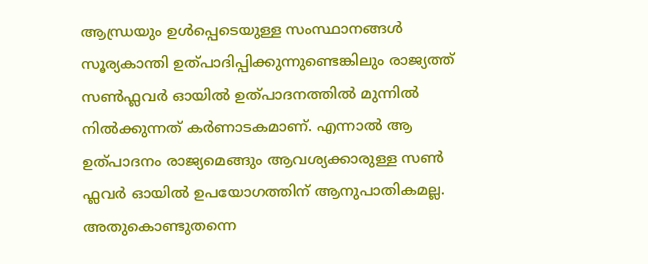ആന്ധ്രയും ഉൾപ്പെടെയുള്ള സംസ്ഥാനങ്ങൾ സൂര്യകാന്തി ഉത്പാദിപ്പിക്കുന്നുണ്ടെങ്കിലും രാജ്യത്ത് സൺഫ്ലവർ ഓയിൽ ഉത്പാദനത്തിൽ മുന്നിൽ നിൽക്കുന്നത് കർണാടകമാണ്. എന്നാൽ ആ ഉത്പാദനം രാജ്യമെങ്ങും ആവശ്യക്കാരുള്ള സൺ ഫ്ലവർ ഓയിൽ ഉപയോഗത്തിന് ആനുപാതികമല്ല. അതുകൊണ്ടുതന്നെ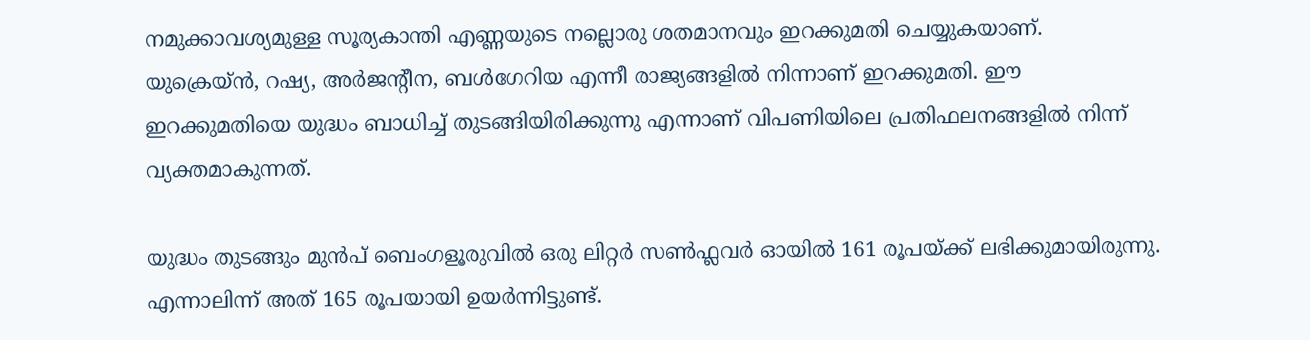നമുക്കാവശ്യമുള്ള സൂര്യകാന്തി എണ്ണയുടെ നല്ലൊരു ശതമാനവും ഇറക്കുമതി ചെയ്യുകയാണ്. യുക്രെയ്ൻ, റഷ്യ, അർജന്റീന, ബൾഗേറിയ എന്നീ രാജ്യങ്ങളിൽ നിന്നാണ് ഇറക്കുമതി. ഈ ഇറക്കുമതിയെ യുദ്ധം ബാധിച്ച് തുടങ്ങിയിരിക്കുന്നു എന്നാണ് വിപണിയിലെ പ്രതിഫലനങ്ങളിൽ നിന്ന് വ്യക്തമാകുന്നത്.

യുദ്ധം തുടങ്ങും മുൻപ് ബെംഗളൂരുവിൽ ഒരു ലിറ്റ‌ർ സൺഫ്ലവർ ഓയിൽ 161 രൂപയ്ക്ക് ലഭിക്കുമായിരുന്നു. എന്നാലിന്ന് അത് 165 രൂപയായി ഉയർന്നിട്ടുണ്ട്.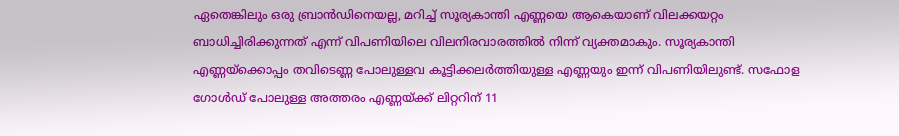ഏതെങ്കിലും ഒരു ബ്രാൻഡിനെയല്ല, മറിച്ച് സൂര്യകാന്തി എണ്ണയെ ആകെയാണ് വിലക്കയറ്റം ബാധിച്ചിരിക്കുന്നത് എന്ന് വിപണിയിലെ വിലനിരവാരത്തിൽ നിന്ന് വ്യക്തമാകും. സൂര്യകാന്തി എണ്ണയ്ക്കൊപ്പം തവിടെണ്ണ പോലുള്ളവ കൂട്ടിക്കലർത്തിയുള്ള എണ്ണയും ഇന്ന് വിപണിയിലുണ്ട്. സഫോള ഗോൾഡ് പോലുള്ള അത്തരം എണ്ണയ്ക്ക് ലിറ്ററിന് 11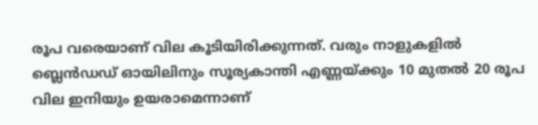രൂപ വരെയാണ് വില കൂടിയിരിക്കുന്നത്. വരും നാളുകളിൽ ബ്ലെൻഡഡ് ഓയിലിനും സൂര്യകാന്തി എണ്ണയ്ക്കും 10 മുതൽ 20 രൂപ വില ഇനിയും ഉയരാമെന്നാണ്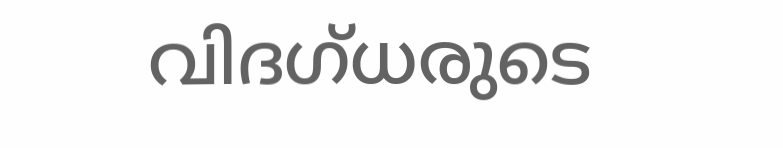വിദഗ്ധരുടെ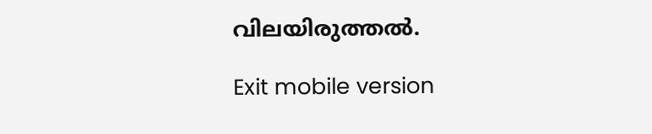വിലയിരുത്തൽ.

Exit mobile version